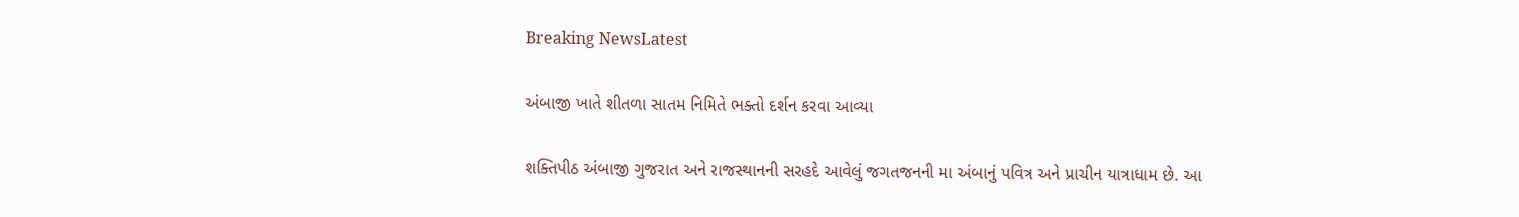Breaking NewsLatest

અંબાજી ખાતે શીતળા સાતમ નિમિતે ભક્તો દર્શન કરવા આવ્યા

શક્તિપીઠ અંબાજી ગુજરાત અને રાજસ્થાનની સરહદે આવેલું જગતજનની મા અંબાનું પવિત્ર અને પ્રાચીન યાત્રાધામ છે. આ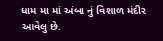ધામ મા માં અંબા નું વિશાળ મંદીર આવેલુ છે.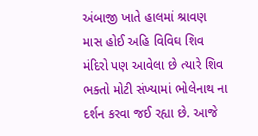અંબાજી ખાતે હાલમાં શ્રાવણ માસ હોઈ અહિ વિવિઘ શિવ મંદિરો પણ આવેલા છે ત્યારે શિવ ભક્તો મોટી સંખ્યામાં ભોલેનાથ ના દર્શન કરવા જઈ રહ્યા છે. આજે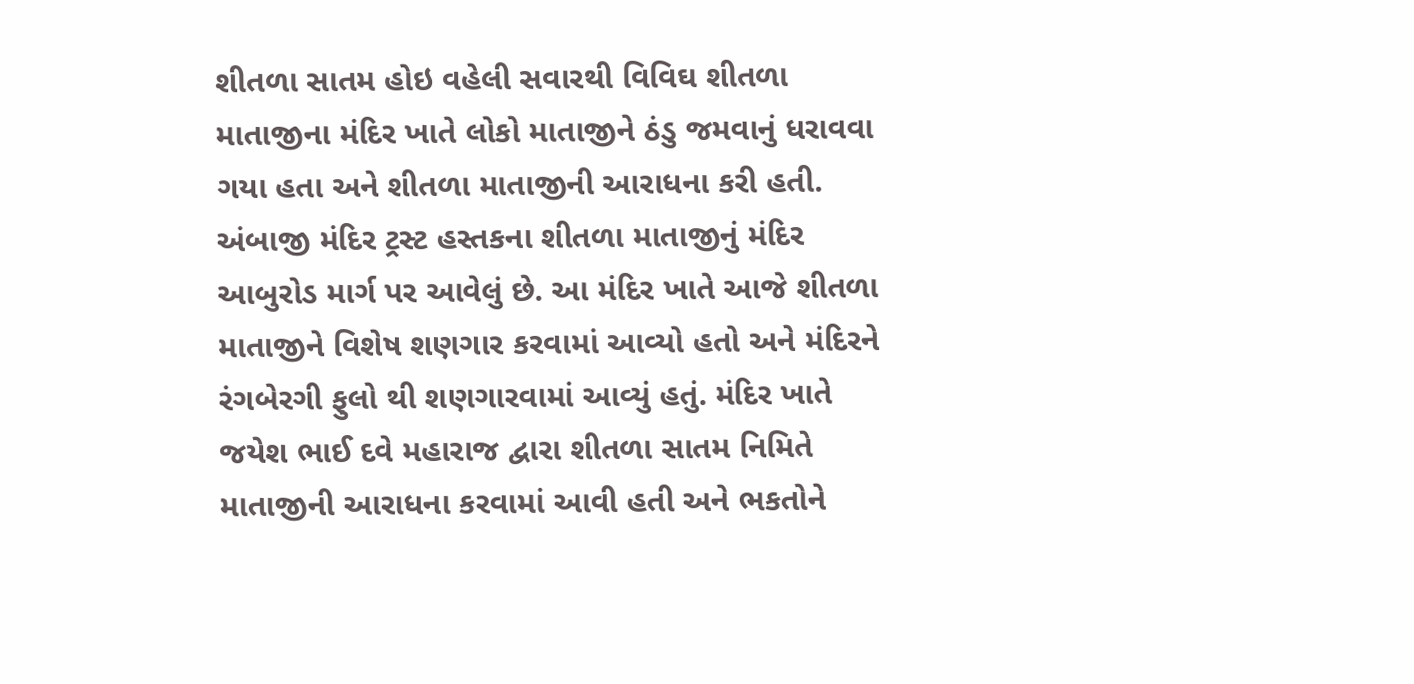શીતળા સાતમ હોઇ વહેલી સવારથી વિવિઘ શીતળા માતાજીના મંદિર ખાતે લોકો માતાજીને ઠંડુ જમવાનું ધરાવવા ગયા હતા અને શીતળા માતાજીની આરાધના કરી હતી.
અંબાજી મંદિર ટ્રસ્ટ હસ્તકના શીતળા માતાજીનું મંદિર આબુરોડ માર્ગ પર આવેલું છે. આ મંદિર ખાતે આજે શીતળા માતાજીને વિશેષ શણગાર કરવામાં આવ્યો હતો અને મંદિરને રંગબેરગી ફુલો થી શણગારવામાં આવ્યું હતું. મંદિર ખાતે જયેશ ભાઈ દવે મહારાજ દ્વારા શીતળા સાતમ નિમિતે માતાજીની આરાધના કરવામાં આવી હતી અને ભકતોને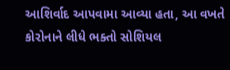આશિર્વાદ આપવામા આવ્યા હતા, આ વખતે કોરોનાને લીધે ભક્તો સોશિયલ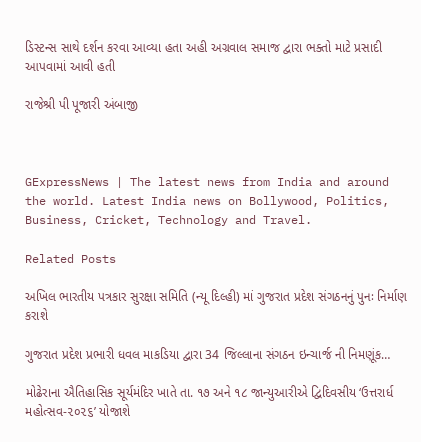ડિસ્ટન્સ સાથે દર્શન કરવા આવ્યા હતા અહી અગ્રવાલ સમાજ દ્વારા ભક્તો માટે પ્રસાદી આપવામાં આવી હતી

રાજેશ્રી પી પૂજારી અંબાજી



GExpressNews | The latest news from India and around the world. Latest India news on Bollywood, Politics, Business, Cricket, Technology and Travel.

Related Posts

અખિલ ભારતીય પત્રકાર સુરક્ષા સમિતિ (ન્યૂ દિલ્હી) માં ગુજરાત પ્રદેશ સંગઠનનું પુનઃ નિર્માણ કરાશે

ગુજરાત પ્રદેશ પ્રભારી ધવલ માકડિયા દ્વારા 34 જિલ્લાના સંગઠન ઇન્ચાર્જ ની નિમણૂંક…

મોઢેરાના ઐતિહાસિક સૂર્યમંદિર ખાતે તા. ૧૭ અને ૧૮ જાન્યુઆરીએ દ્વિદિવસીય ‘ઉત્તરાર્ધ મહોત્સવ-૨૦૨૬’ યોજાશે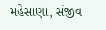મહેસાણા, સંજીવ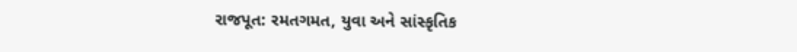રાજપૂત: રમતગમત, યુવા અને સાંસ્કૃતિક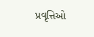પ્રવૃત્તિઓ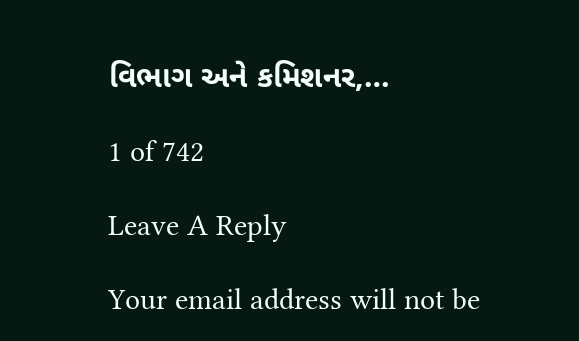વિભાગ અને કમિશનર,…

1 of 742

Leave A Reply

Your email address will not be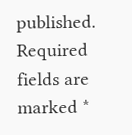published. Required fields are marked *